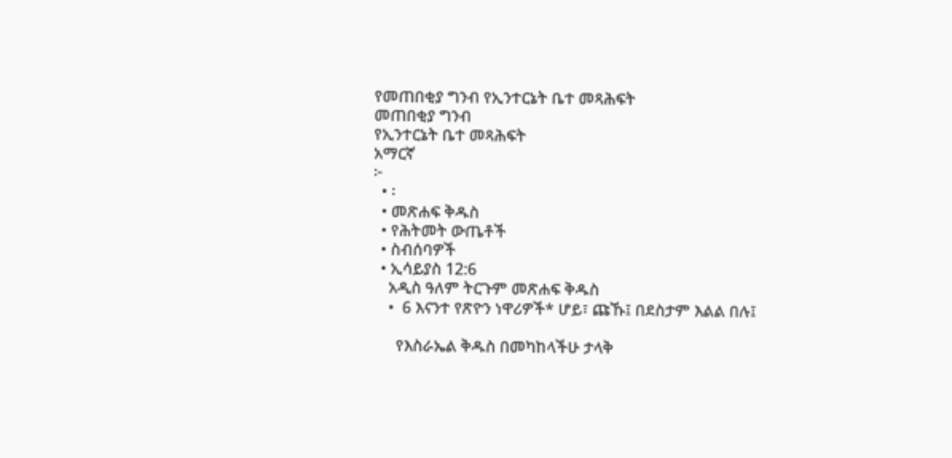የመጠበቂያ ግንብ የኢንተርኔት ቤተ መጻሕፍት
መጠበቂያ ግንብ
የኢንተርኔት ቤተ መጻሕፍት
አማርኛ
፦
  • ፡
  • መጽሐፍ ቅዱስ
  • የሕትመት ውጤቶች
  • ስብሰባዎች
  • ኢሳይያስ 12:6
    አዲስ ዓለም ትርጉም መጽሐፍ ቅዱስ
    •  6 እናንተ የጽዮን ነዋሪዎች* ሆይ፣ ጩኹ፤ በደስታም እልል በሉ፤

      የእስራኤል ቅዱስ በመካከላችሁ ታላቅ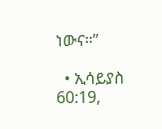ነውና።”

  • ኢሳይያስ 60:19,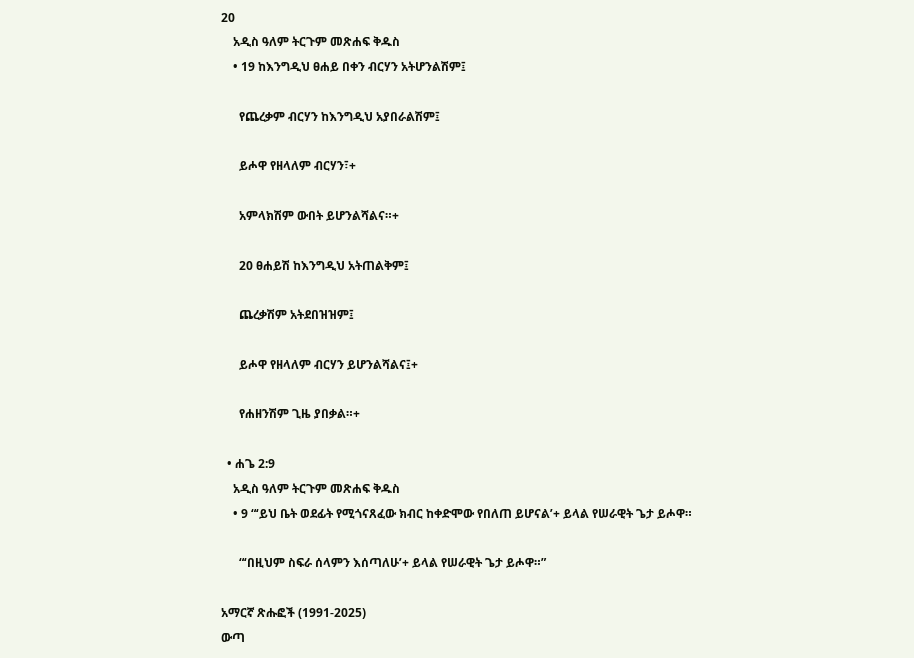20
    አዲስ ዓለም ትርጉም መጽሐፍ ቅዱስ
    • 19 ከእንግዲህ ፀሐይ በቀን ብርሃን አትሆንልሽም፤

      የጨረቃም ብርሃን ከእንግዲህ አያበራልሽም፤

      ይሖዋ የዘላለም ብርሃን፣+

      አምላክሽም ውበት ይሆንልሻልና።+

      20 ፀሐይሽ ከእንግዲህ አትጠልቅም፤

      ጨረቃሽም አትደበዝዝም፤

      ይሖዋ የዘላለም ብርሃን ይሆንልሻልና፤+

      የሐዘንሽም ጊዜ ያበቃል።+

  • ሐጌ 2:9
    አዲስ ዓለም ትርጉም መጽሐፍ ቅዱስ
    • 9 “‘ይህ ቤት ወደፊት የሚጎናጸፈው ክብር ከቀድሞው የበለጠ ይሆናል’+ ይላል የሠራዊት ጌታ ይሖዋ።

      “‘በዚህም ስፍራ ሰላምን እሰጣለሁ’+ ይላል የሠራዊት ጌታ ይሖዋ።”

አማርኛ ጽሑፎች (1991-2025)
ውጣ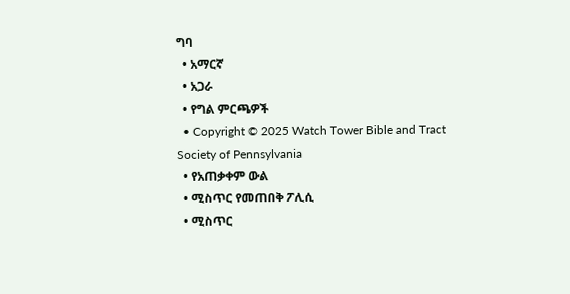ግባ
  • አማርኛ
  • አጋራ
  • የግል ምርጫዎች
  • Copyright © 2025 Watch Tower Bible and Tract Society of Pennsylvania
  • የአጠቃቀም ውል
  • ሚስጥር የመጠበቅ ፖሊሲ
  • ሚስጥር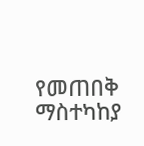የመጠበቅ ማስተካከያ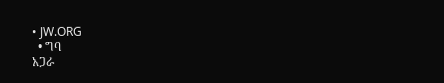• JW.ORG
  • ግባ
አጋራ